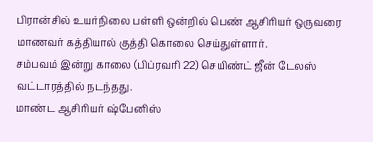பிரான்சில் உயர்நிலை பள்ளி ஒன்றில் பெண் ஆசிரியர் ஒருவரை மாணவர் கத்தியால் குத்தி கொலை செய்துள்ளார்.
சம்பவம் இன்று காலை (பிப்ரவரி 22) செயிண்ட் ஜீன் டேலஸ் வட்டாரத்தில் நடந்தது.
மாண்ட ஆசிரியர் ஷ்பேனிஸ்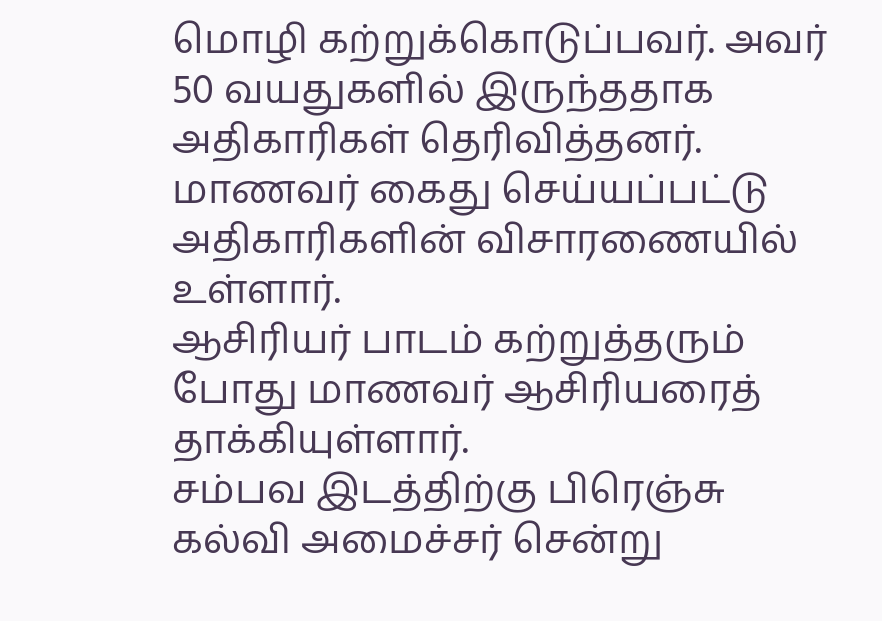மொழி கற்றுக்கொடுப்பவர். அவர் 50 வயதுகளில் இருந்ததாக அதிகாரிகள் தெரிவித்தனர்.
மாணவர் கைது செய்யப்பட்டு அதிகாரிகளின் விசாரணையில் உள்ளார்.
ஆசிரியர் பாடம் கற்றுத்தரும் போது மாணவர் ஆசிரியரைத் தாக்கியுள்ளார்.
சம்பவ இடத்திற்கு பிரெஞ்சு கல்வி அமைச்சர் சென்று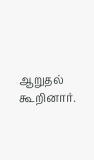ஆறுதல் கூறினார்.